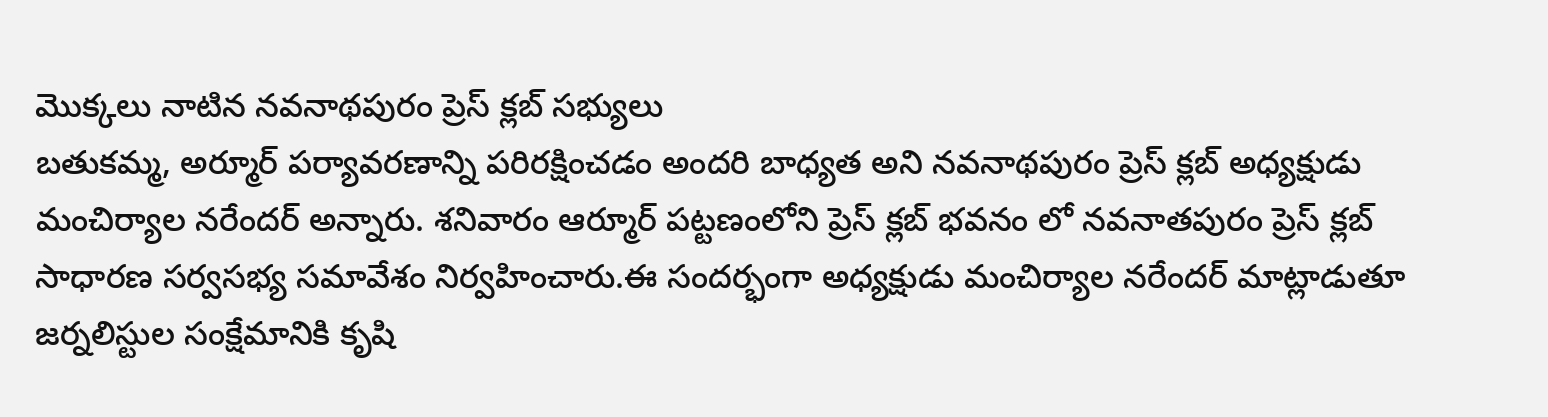మొక్కలు నాటిన నవనాథపురం ప్రెస్ క్లబ్ సభ్యులు
బతుకమ్మ, అర్మూర్ పర్యావరణాన్ని పరిరక్షించడం అందరి బాధ్యత అని నవనాథపురం ప్రెస్ క్లబ్ అధ్యక్షుడు మంచిర్యాల నరేందర్ అన్నారు. శనివారం ఆర్మూర్ పట్టణంలోని ప్రెస్ క్లబ్ భవనం లో నవనాతపురం ప్రెస్ క్లబ్ సాధారణ సర్వసభ్య సమావేశం నిర్వహించారు.ఈ సందర్భంగా అధ్యక్షుడు మంచిర్యాల నరేందర్ మాట్లాడుతూ జర్నలిస్టుల సంక్షేమానికి కృషి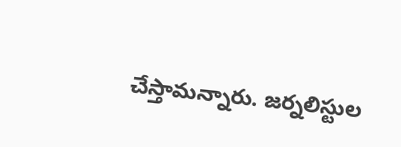చేస్తామన్నారు. జర్నలిస్టుల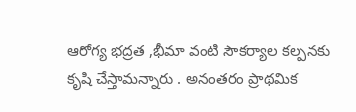ఆరోగ్య భద్రత ,భీమా వంటి సౌకర్యాల కల్పనకు కృషి చేస్తామన్నారు . అనంతరం ప్రాథమిక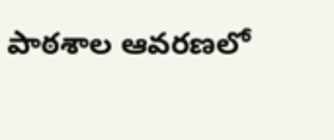పాఠశాల ఆవరణలో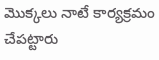మొక్కలు నాటే కార్యక్రమం చేపట్టారు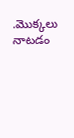.మొక్కలు నాటడం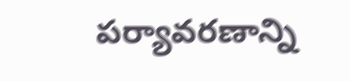పర్యావరణాన్ని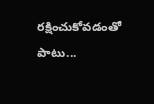రక్షించుకోవడంతో పాటు...